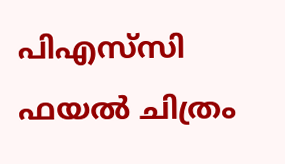പിഎസ്‌സി ഫയല്‍ ചിത്രം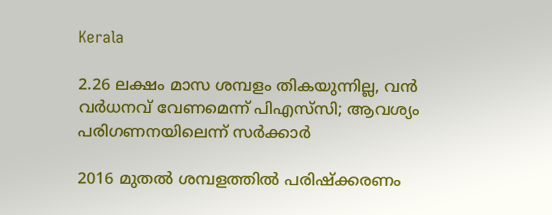Kerala

2.26 ലക്ഷം മാസ ശമ്പളം തികയുന്നില്ല, വന്‍ വര്‍ധനവ് വേണമെന്ന് പിഎസ്‌സി; ആവശ്യം പരിഗണനയിലെന്ന് സര്‍ക്കാര്‍

2016 മുതല്‍ ശമ്പളത്തില്‍ പരിഷ്‌ക്കരണം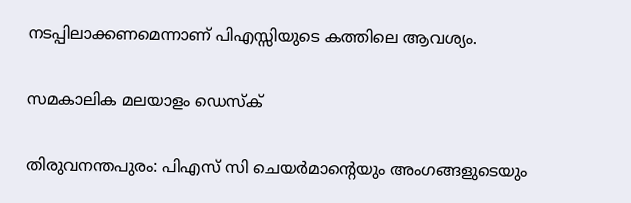നടപ്പിലാക്കണമെന്നാണ് പിഎസ്സിയുടെ കത്തിലെ ആവശ്യം.

സമകാലിക മലയാളം ഡെസ്ക്

തിരുവനന്തപുരം: പിഎസ് സി ചെയര്‍മാന്റെയും അംഗങ്ങളുടെയും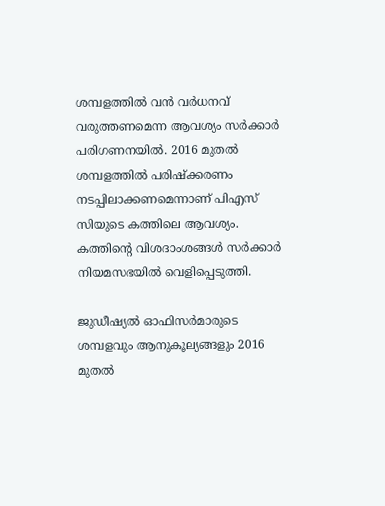ശമ്പളത്തില്‍ വന്‍ വര്‍ധനവ് വരുത്തണമെന്ന ആവശ്യം സര്‍ക്കാര്‍ പരിഗണനയില്‍. 2016 മുതല്‍ ശമ്പളത്തില്‍ പരിഷ്‌ക്കരണം നടപ്പിലാക്കണമെന്നാണ് പിഎസ് സിയുടെ കത്തിലെ ആവശ്യം. കത്തിന്റെ വിശദാംശങ്ങള്‍ സര്‍ക്കാര്‍ നിയമസഭയില്‍ വെളിപ്പെടുത്തി.

ജുഡീഷ്യല്‍ ഓഫിസര്‍മാരുടെ ശമ്പളവും ആനുകൂല്യങ്ങളും 2016 മുതല്‍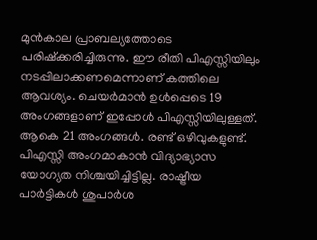മുന്‍കാല പ്രാബല്യത്തോടെ പരിഷ്‌ക്കരിച്ചിരുന്നു. ഈ രീതി പിഎസ്സിയിലും നടപ്പിലാക്കണമെന്നാണ് കത്തിലെ ആവശ്യം. ചെയര്‍മാന്‍ ഉള്‍പ്പെടെ 19 അംഗങ്ങളാണ് ഇപ്പോള്‍ പിഎസ്സിയിലുള്ളത്. ആകെ 21 അംഗങ്ങള്‍. രണ്ട് ഒഴിവുകളുണ്ട്. പിഎസ്സി അംഗമാകാന്‍ വിദ്യാഭ്യാസ യോഗ്യത നിശ്ചയിച്ചിട്ടില്ല. രാഷ്ട്രീയ പാര്‍ട്ടികള്‍ ശുപാര്‍ശ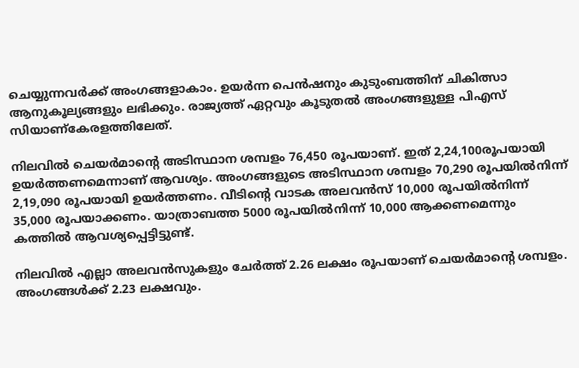ചെയ്യുന്നവര്‍ക്ക് അംഗങ്ങളാകാം. ഉയര്‍ന്ന പെന്‍ഷനും കുടുംബത്തിന് ചികിത്സാ ആനുകൂല്യങ്ങളും ലഭിക്കും. രാജ്യത്ത് ഏറ്റവും കൂടുതല്‍ അംഗങ്ങളുള്ള പിഎസ് സിയാണ്കേരളത്തിലേത്.

നിലവില്‍ ചെയര്‍മാന്റെ അടിസ്ഥാന ശമ്പളം 76,450 രൂപയാണ്. ഇത് 2,24,100രൂപയായി ഉയര്‍ത്തണമെന്നാണ് ആവശ്യം. അംഗങ്ങളുടെ അടിസ്ഥാന ശമ്പളം 70,290 രൂപയില്‍നിന്ന് 2,19,090 രൂപയായി ഉയര്‍ത്തണം. വീടിന്റെ വാടക അലവന്‍സ് 10,000 രൂപയില്‍നിന്ന് 35,000 രൂപയാക്കണം. യാത്രാബത്ത 5000 രൂപയില്‍നിന്ന് 10,000 ആക്കണമെന്നും കത്തില്‍ ആവശ്യപ്പെട്ടിട്ടുണ്ട്.

നിലവില്‍ എല്ലാ അലവന്‍സുകളും ചേര്‍ത്ത് 2.26 ലക്ഷം രൂപയാണ് ചെയര്‍മാന്റെ ശമ്പളം. അംഗങ്ങള്‍ക്ക് 2.23 ലക്ഷവും.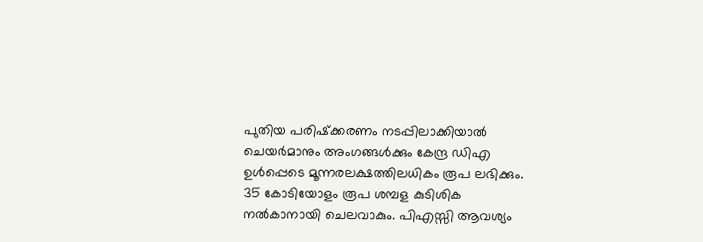പുതിയ പരിഷ്‌ക്കരണം നടപ്പിലാക്കിയാല്‍ ചെയര്‍മാനും അംഗങ്ങള്‍ക്കും കേന്ദ്ര ഡിഎ ഉള്‍പ്പെടെ മൂന്നരലക്ഷത്തിലധികം രൂപ ലഭിക്കും. 35 കോടിയോളം രൂപ ശമ്പള കുടിശിക നല്‍കാനായി ചെലവാകും. പിഎസ്സി ആവശ്യം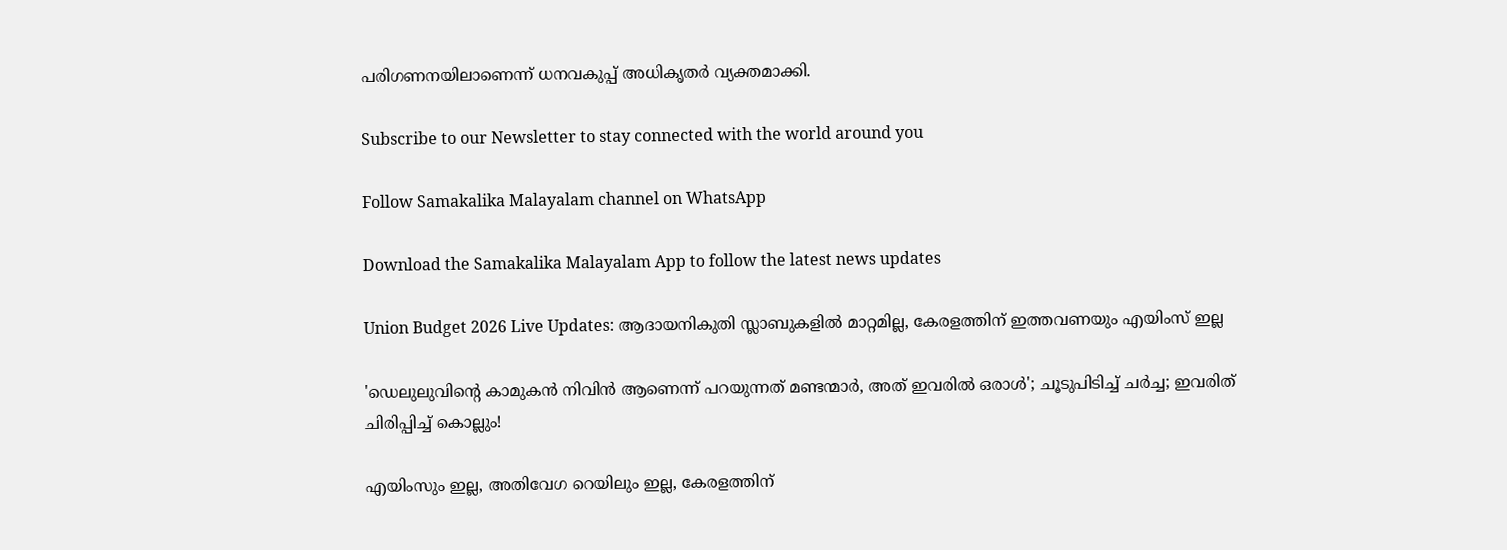പരിഗണനയിലാണെന്ന് ധനവകുപ്പ് അധികൃതര്‍ വ്യക്തമാക്കി.

Subscribe to our Newsletter to stay connected with the world around you

Follow Samakalika Malayalam channel on WhatsApp

Download the Samakalika Malayalam App to follow the latest news updates

Union Budget 2026 Live Updates: ആദായനികുതി സ്ലാബുകളില്‍ മാറ്റമില്ല, കേരളത്തിന് ഇത്തവണയും എയിംസ് ഇല്ല

'ഡെലുലുവിന്റെ കാമുകന്‍ നിവിന്‍ ആണെന്ന് പറയുന്നത് മണ്ടന്മാര്‍, അത് ഇവരില്‍ ഒരാള്‍'; ചൂടുപിടിച്ച് ചര്‍ച്ച; ഇവരിത് ചിരിപ്പിച്ച് കൊല്ലും!

എയിംസും ഇല്ല, അതിവേഗ റെയിലും ഇല്ല, കേരളത്തിന്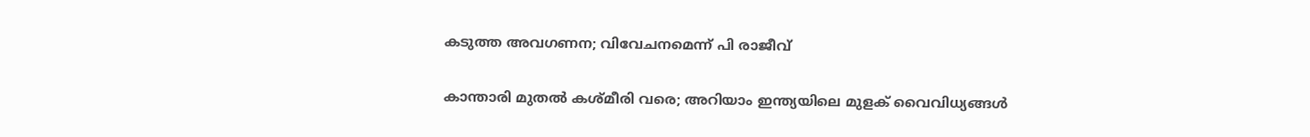കടുത്ത അവഗണന; വിവേചനമെന്ന് പി രാജീവ്

കാന്താരി മുതൽ കശ്മീരി വരെ; അറിയാം ഇന്ത്യയിലെ മുളക് വൈവിധ്യങ്ങൾ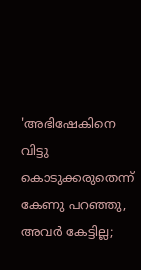'അഭിഷേകിനെ വിട്ടു കൊടുക്കരുതെന്ന് കേണു പറഞ്ഞു, അവര്‍ കേട്ടില്ല;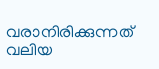വരാനിരിക്കുന്നത് വലിയ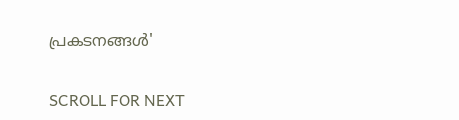പ്രകടനങ്ങള്‍'

SCROLL FOR NEXT